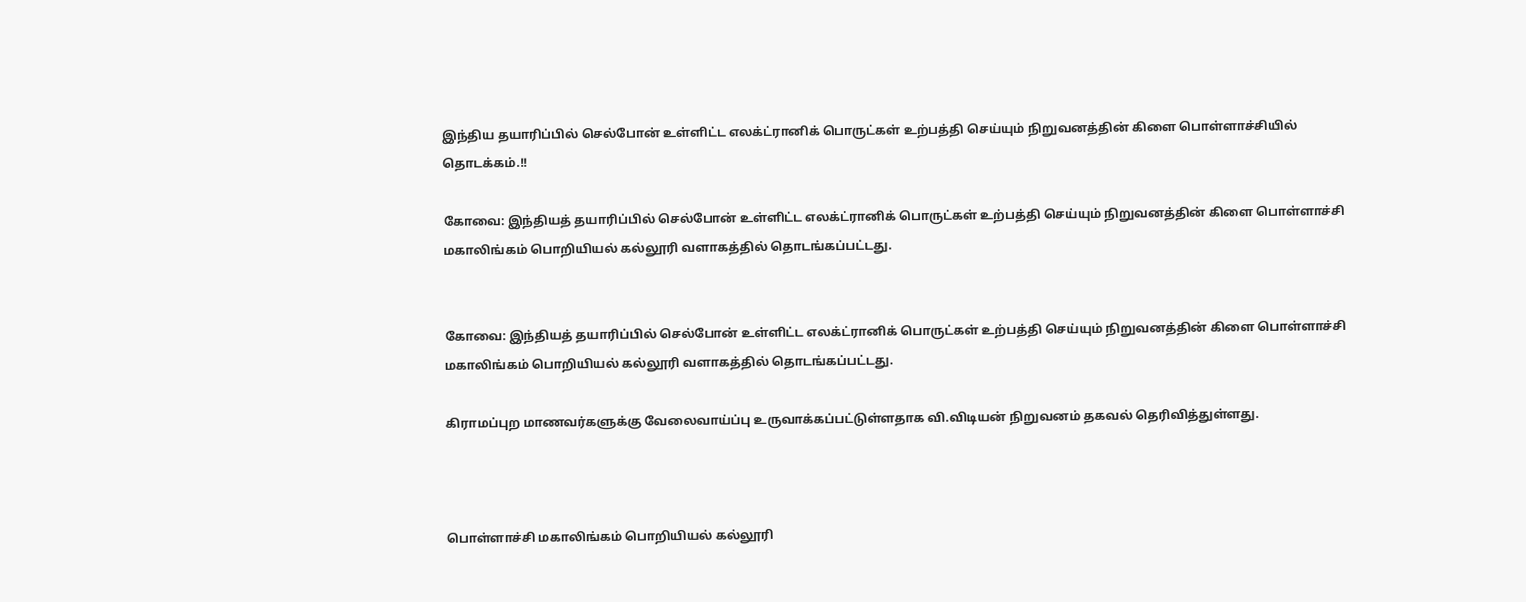இந்திய தயாரிப்பில் செல்போன் உள்ளிட்ட எலக்ட்ரானிக் பொருட்கள் உற்பத்தி செய்யும் நிறுவனத்தின் கிளை பொள்ளாச்சியில் தொடக்கம்.!!

கோவை: இந்தியத் தயாரிப்பில் செல்போன் உள்ளிட்ட எலக்ட்ரானிக் பொருட்கள் உற்பத்தி செய்யும் நிறுவனத்தின் கிளை பொள்ளாச்சி மகாலிங்கம் பொறியியல் கல்லூரி வளாகத்தில் தொடங்கப்பட்டது.


கோவை: இந்தியத் தயாரிப்பில் செல்போன் உள்ளிட்ட எலக்ட்ரானிக் பொருட்கள் உற்பத்தி செய்யும் நிறுவனத்தின் கிளை பொள்ளாச்சி மகாலிங்கம் பொறியியல் கல்லூரி வளாகத்தில் தொடங்கப்பட்டது.

கிராமப்புற மாணவர்களுக்கு வேலைவாய்ப்பு உருவாக்கப்பட்டுள்ளதாக வி.விடியன் நிறுவனம் தகவல் தெரிவித்துள்ளது.



பொள்ளாச்சி மகாலிங்கம் பொறியியல் கல்லூரி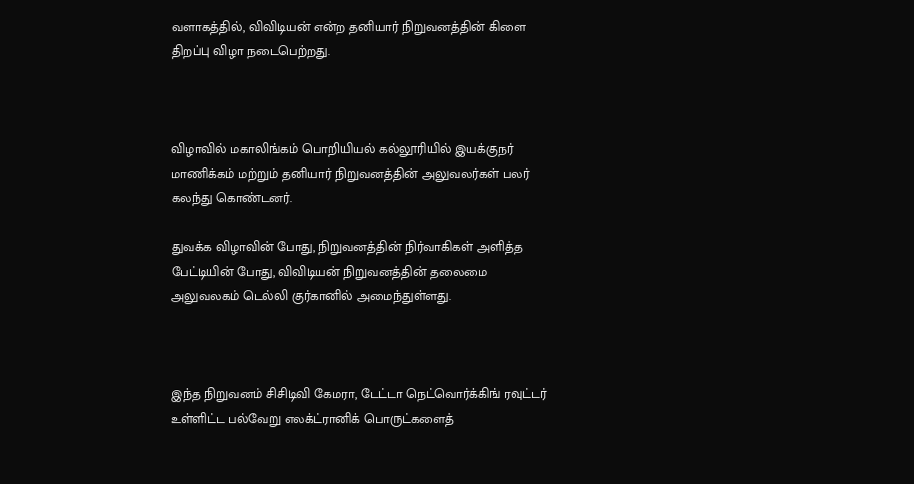வளாகத்தில், விவிடியன் என்ற தனியார் நிறுவனத்தின் கிளை திறப்பு விழா நடைபெற்றது.



விழாவில் மகாலிங்கம் பொறியியல் கல்லூரியில் இயக்குநர் மாணிக்கம் மற்றும் தனியார் நிறுவனத்தின் அலுவலர்கள் பலர் கலந்து கொண்டனர்.

துவக்க விழாவின் போது, நிறுவனத்தின் நிர்வாகிகள் அளித்த பேட்டியின் போது, விவிடியன் நிறுவனத்தின் தலைமை அலுவலகம் டெல்லி குர்கானில் அமைந்துள்ளது.



இந்த நிறுவனம் சிசிடிவி கேமரா, டேட்டா நெட்வொர்க்கிங் ரவுட்டர் உள்ளிட்ட பல்வேறு எலக்ட்ரானிக் பொருட்களைத்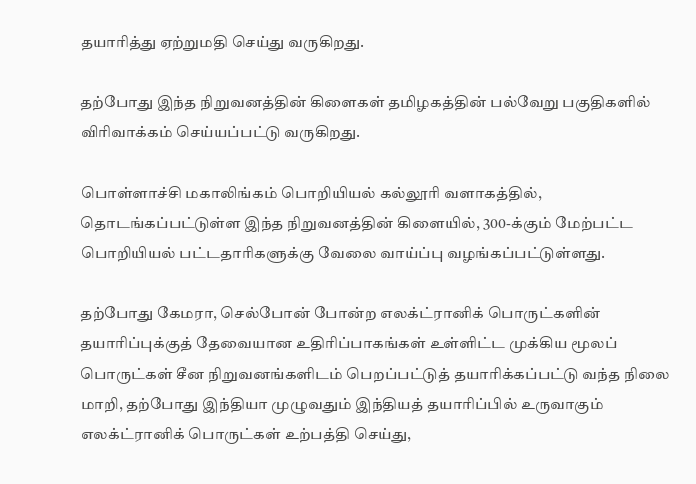தயாரித்து ஏற்றுமதி செய்து வருகிறது.

தற்போது இந்த நிறுவனத்தின் கிளைகள் தமிழகத்தின் பல்வேறு பகுதிகளில் விரிவாக்கம் செய்யப்பட்டு வருகிறது.

பொள்ளாச்சி மகாலிங்கம் பொறியியல் கல்லூரி வளாகத்தில், தொடங்கப்பட்டுள்ள இந்த நிறுவனத்தின் கிளையில், 300-க்கும் மேற்பட்ட பொறியியல் பட்டதாரிகளுக்கு வேலை வாய்ப்பு வழங்கப்பட்டுள்ளது.

தற்போது கேமரா, செல்போன் போன்ற எலக்ட்ரானிக் பொருட்களின் தயாரிப்புக்குத் தேவையான உதிரிப்பாகங்கள் உள்ளிட்ட முக்கிய மூலப் பொருட்கள் சீன நிறுவனங்களிடம் பெறப்பட்டுத் தயாரிக்கப்பட்டு வந்த நிலை மாறி, தற்போது இந்தியா முழுவதும் இந்தியத் தயாரிப்பில் உருவாகும் எலக்ட்ரானிக் பொருட்கள் உற்பத்தி செய்து,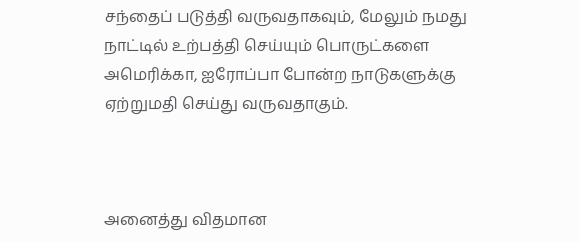சந்தைப் படுத்தி வருவதாகவும், மேலும் நமது நாட்டில் உற்பத்தி செய்யும் பொருட்களை அமெரிக்கா, ஐரோப்பா போன்ற நாடுகளுக்கு ஏற்றுமதி செய்து வருவதாகும்.



அனைத்து விதமான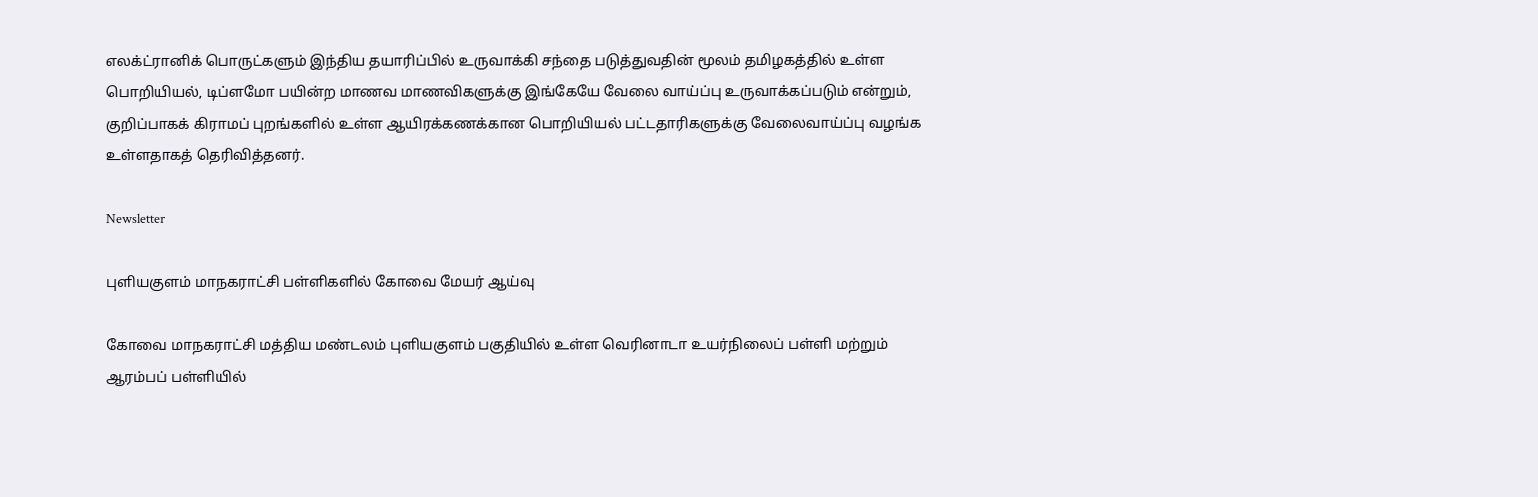எலக்ட்ரானிக் பொருட்களும் இந்திய தயாரிப்பில் உருவாக்கி சந்தை படுத்துவதின் மூலம் தமிழகத்தில் உள்ள பொறியியல், டிப்ளமோ பயின்ற மாணவ மாணவிகளுக்கு இங்கேயே வேலை வாய்ப்பு உருவாக்கப்படும் என்றும், குறிப்பாகக் கிராமப் புறங்களில் உள்ள ஆயிரக்கணக்கான பொறியியல் பட்டதாரிகளுக்கு வேலைவாய்ப்பு வழங்க உள்ளதாகத் தெரிவித்தனர்.

Newsletter

புளியகுளம் மாநகராட்சி பள்ளிகளில் கோவை மேயர் ஆய்வு

கோவை மாநகராட்சி மத்திய மண்டலம் புளியகுளம் பகுதியில் உள்ள வெரினாடா உயர்நிலைப் பள்ளி மற்றும் ஆரம்பப் பள்ளியில்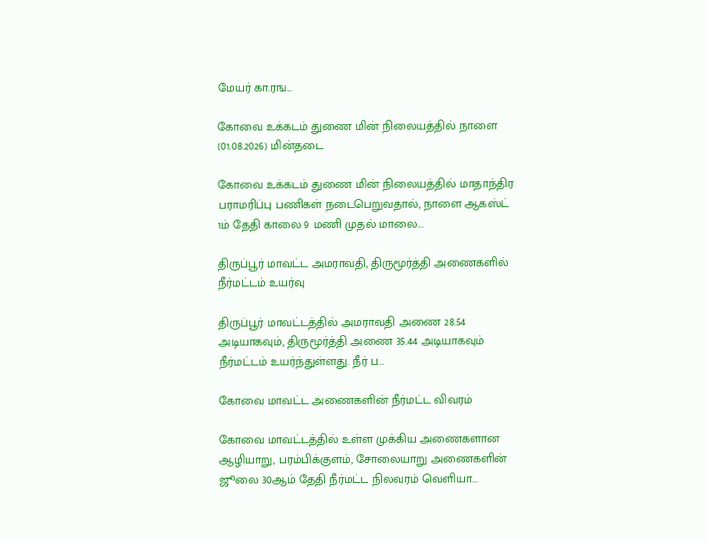மேயர் கா.ரங...

கோவை உக்கடம் துணை மின் நிலையத்தில் நாளை (01.08.2026) மின்தடை

கோவை உக்கடம் துணை மின் நிலையத்தில் மாதாந்திர பராமரிப்பு பணிகள் நடைபெறுவதால், நாளை ஆகஸ்ட் 1ம் தேதி காலை 9 மணி முதல் மாலை...

திருப்பூர் மாவட்ட அமராவதி, திருமூர்த்தி அணைகளில் நீர்மட்டம் உயர்வு

திருப்பூர் மாவட்டத்தில் அமராவதி அணை 28.54 அடியாகவும், திருமூர்த்தி அணை 35.44 அடியாகவும் நீர்மட்டம் உயர்ந்துள்ளது. நீர் ப...

கோவை மாவட்ட அணைகளின் நீர்மட்ட விவரம்

கோவை மாவட்டத்தில் உள்ள முக்கிய அணைகளான ஆழியாறு, பரம்பிக்குளம், சோலையாறு அணைகளின் ஜூலை 30ஆம் தேதி நீர்மட்ட நிலவரம் வெளியா...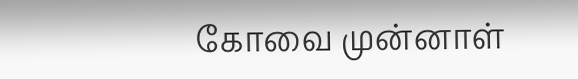கோவை முன்னாள்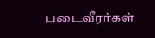படைவீரர்கள்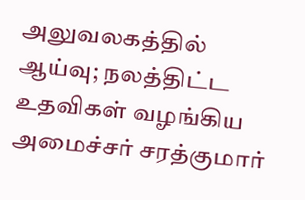அலுவலகத்தில் ஆய்வு; நலத்திட்ட உதவிகள் வழங்கிய அமைச்சர் சரத்குமார்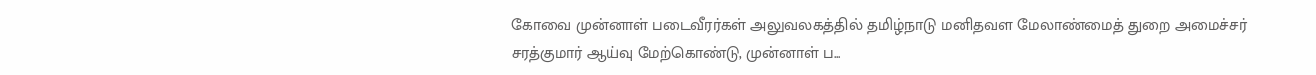கோவை முன்னாள் படைவீரர்கள் அலுவலகத்தில் தமிழ்நாடு மனிதவள மேலாண்மைத் துறை அமைச்சர் சரத்குமார் ஆய்வு மேற்கொண்டு, முன்னாள் ப...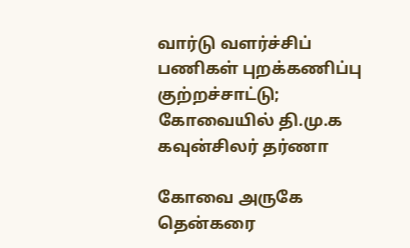வார்டு வளர்ச்சிப் பணிகள் புறக்கணிப்பு குற்றச்சாட்டு; கோவையில் தி.மு.க கவுன்சிலர் தர்ணா

கோவை அருகே தென்கரை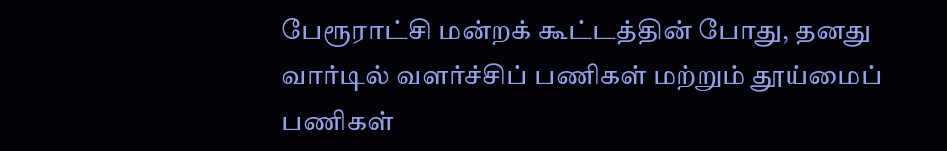பேரூராட்சி மன்றக் கூட்டத்தின் போது, தனது வார்டில் வளர்ச்சிப் பணிகள் மற்றும் தூய்மைப் பணிகள்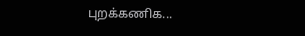புறக்கணிக...